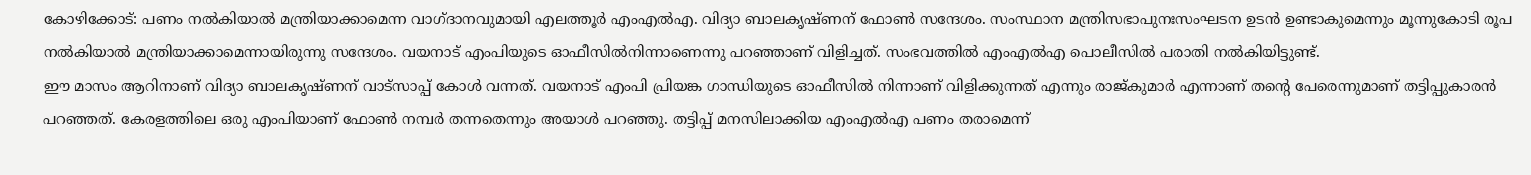കോഴിക്കോട്: പണം നൽകിയാൽ മന്ത്രിയാക്കാമെന്ന വാഗ്ദാനവുമായി എലത്തൂർ എംഎൽഎ. വിദ്യാ ബാലകൃഷ്ണന് ഫോൺ സന്ദേശം. സംസ്ഥാന മന്ത്രിസഭാപുനഃസംഘടന ഉടൻ ഉണ്ടാകുമെന്നും മൂന്നുകോടി രൂപ നൽകിയാൽ മന്ത്രിയാക്കാമെന്നായിരുന്നു സന്ദേശം. വയനാട് എംപിയുടെ ഓഫീസിൽനിന്നാണെന്നു പറഞ്ഞാണ് വിളിച്ചത്. സംഭവത്തിൽ എംഎൽഎ പൊലീസിൽ പരാതി നൽകിയിട്ടുണ്ട്.
ഈ മാസം ആറിനാണ് വിദ്യാ ബാലകൃഷ്ണന് വാട്സാപ്പ് കോൾ വന്നത്. വയനാട് എംപി പ്രിയങ്ക ഗാന്ധിയുടെ ഓഫീസിൽ നിന്നാണ് വിളിക്കുന്നത് എന്നും രാജ്കുമാർ എന്നാണ് തന്റെ പേരെന്നുമാണ് തട്ടിപ്പുകാരൻ പറഞ്ഞത്. കേരളത്തിലെ ഒരു എംപിയാണ് ഫോൺ നമ്പർ തന്നതെന്നും അയാൾ പറഞ്ഞു. തട്ടിപ്പ് മനസിലാക്കിയ എംഎൽഎ പണം തരാമെന്ന്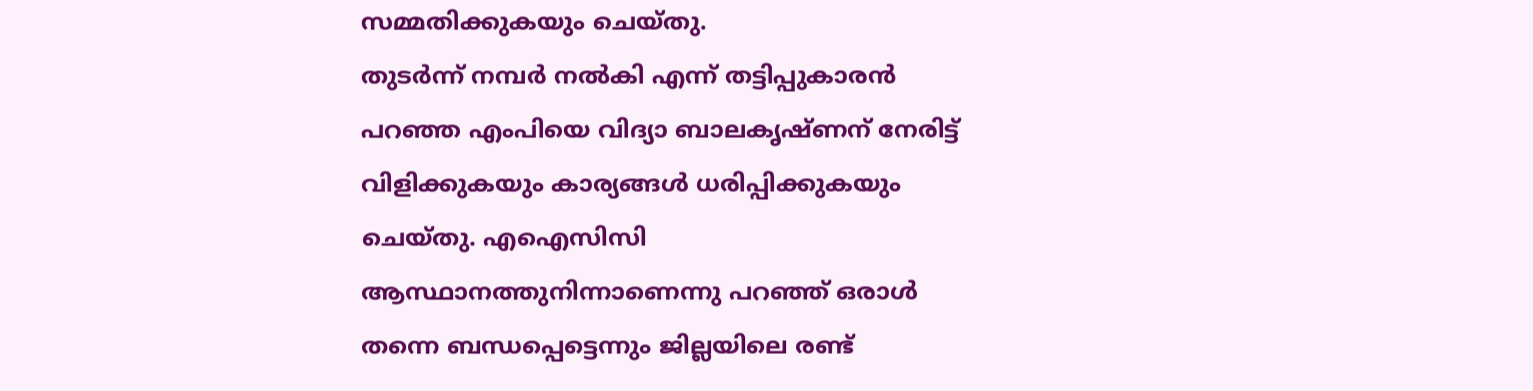സമ്മതിക്കുകയും ചെയ്തു.
തുടർന്ന് നമ്പർ നൽകി എന്ന് തട്ടിപ്പുകാരൻ പറഞ്ഞ എംപിയെ വിദ്യാ ബാലകൃഷ്ണന് നേരിട്ട് വിളിക്കുകയും കാര്യങ്ങൾ ധരിപ്പിക്കുകയും ചെയ്തു. എഐസിസി ആസ്ഥാനത്തുനിന്നാണെന്നു പറഞ്ഞ് ഒരാൾ തന്നെ ബന്ധപ്പെട്ടെന്നും ജില്ലയിലെ രണ്ട്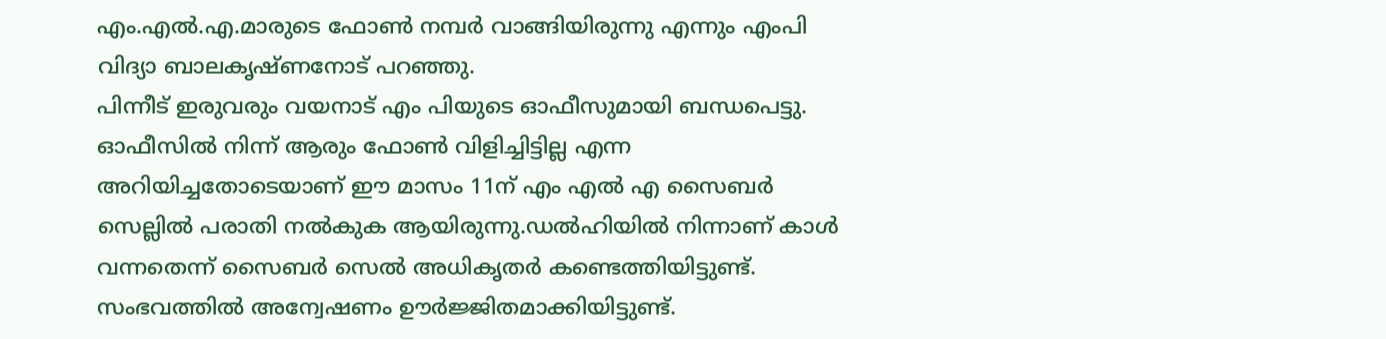എം.എൽ.എ.മാരുടെ ഫോൺ നമ്പർ വാങ്ങിയിരുന്നു എന്നും എംപി വിദ്യാ ബാലകൃഷ്ണനോട് പറഞ്ഞു.
പിന്നീട് ഇരുവരും വയനാട് എം പിയുടെ ഓഫീസുമായി ബന്ധപെട്ടു. ഓഫീസിൽ നിന്ന് ആരും ഫോൺ വിളിച്ചിട്ടില്ല എന്ന അറിയിച്ചതോടെയാണ് ഈ മാസം 11ന് എം എൽ എ സൈബർ സെല്ലിൽ പരാതി നൽകുക ആയിരുന്നു.ഡൽഹിയിൽ നിന്നാണ് കാൾ വന്നതെന്ന് സൈബർ സെൽ അധികൃതർ കണ്ടെത്തിയിട്ടുണ്ട്. സംഭവത്തിൽ അന്വേഷണം ഊർജ്ജിതമാക്കിയിട്ടുണ്ട്.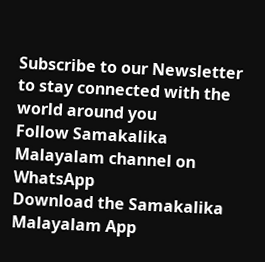Subscribe to our Newsletter to stay connected with the world around you
Follow Samakalika Malayalam channel on WhatsApp
Download the Samakalika Malayalam App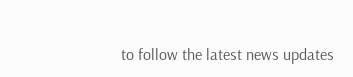to follow the latest news updates